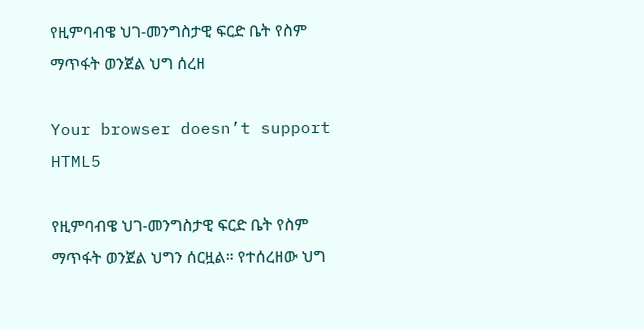የዚምባብዌ ህገ-መንግስታዊ ፍርድ ቤት የስም ማጥፋት ወንጀል ህግ ሰረዘ

Your browser doesn’t support HTML5

የዚምባብዌ ህገ-መንግስታዊ ፍርድ ቤት የስም ማጥፋት ወንጀል ህግን ሰርዟል። የተሰረዘው ህግ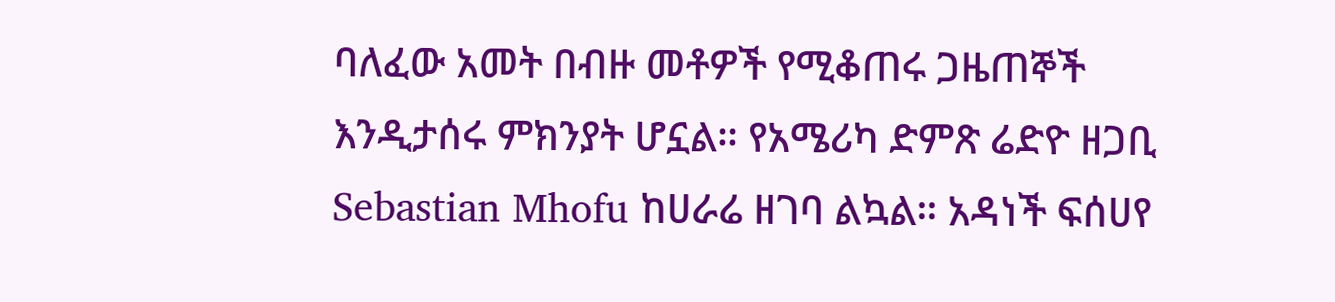ባለፈው አመት በብዙ መቶዎች የሚቆጠሩ ጋዜጠኞች እንዲታሰሩ ምክንያት ሆኗል። የአሜሪካ ድምጽ ሬድዮ ዘጋቢ Sebastian Mhofu ከሀራሬ ዘገባ ልኳል። አዳነች ፍሰሀየ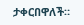ታቀርበዋለች።